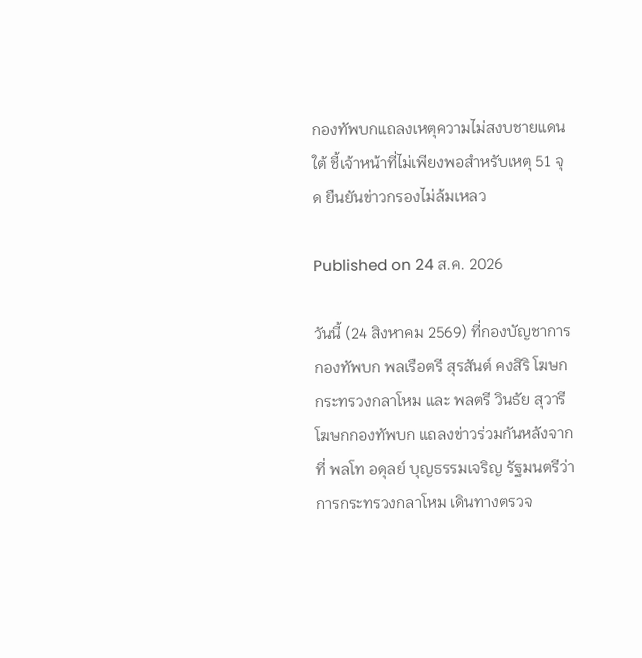กองทัพบกแถลงเหตุความไม่สงบชายแดนใต้ ชี้เจ้าหน้าที่ไม่เพียงพอสำหรับเหตุ 51 จุด ยืนยันข่าวกรองไม่ล้มเหลว

Published on 24 ส.ค. 2026

วันนี้ (24 สิงหาคม 2569) ที่กองบัญชาการกองทัพบก พลเรือตรี สุรสันต์ คงสิริ โฆษกกระทรวงกลาโหม และ พลตรี วินธัย สุวารี โฆษกกองทัพบก แถลงข่าวร่วมกันหลังจากที่ พลโท อดุลย์ บุญธรรมเจริญ รัฐมนตรีว่าการกระทรวงกลาโหม เดินทางตรวจ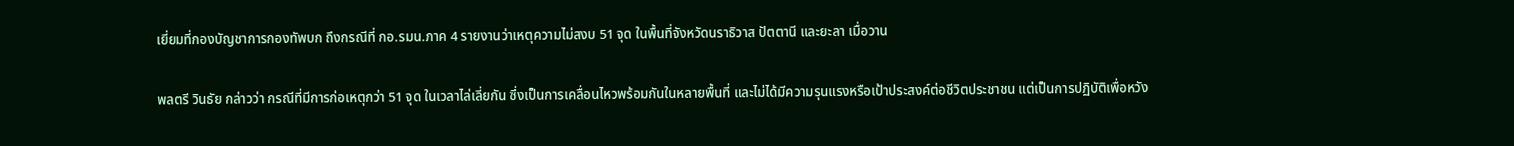เยี่ยมที่กองบัญชาการกองทัพบก ถึงกรณีที่ กอ.รมน.ภาค 4 รายงานว่าเหตุความไม่สงบ 51 จุด ในพื้นที่จังหวัดนราธิวาส ปัตตานี และยะลา เมื่อวาน

พลตรี วินธัย กล่าวว่า กรณีที่มีการก่อเหตุกว่า 51 จุด ในเวลาไล่เลี่ยกัน ซึ่งเป็นการเคลื่อนไหวพร้อมกันในหลายพื้นที่ และไม่ได้มีความรุนแรงหรือเป้าประสงค์ต่อชีวิตประชาชน แต่เป็นการปฏิบัติเพื่อหวัง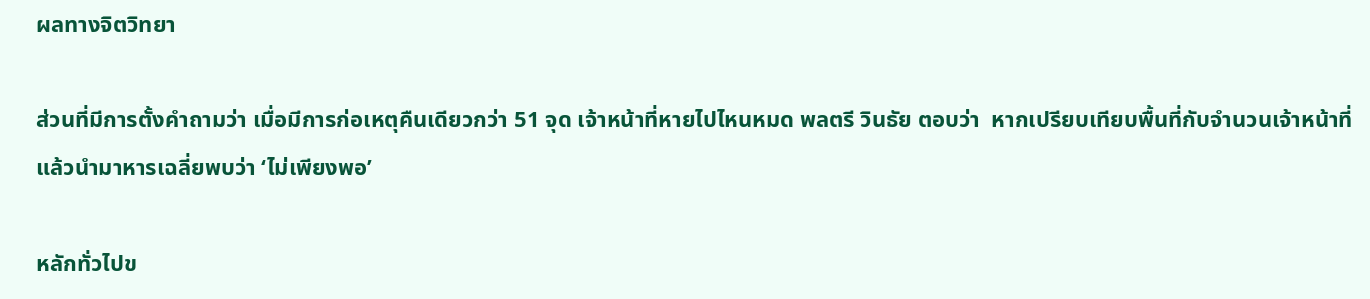ผลทางจิตวิทยา

ส่วนที่มีการตั้งคำถามว่า เมื่อมีการก่อเหตุคืนเดียวกว่า 51 จุด เจ้าหน้าที่หายไปไหนหมด พลตรี วินธัย ตอบว่า  หากเปรียบเทียบพื้นที่กับจำนวนเจ้าหน้าที่ แล้วนำมาหารเฉลี่ยพบว่า ‘ไม่เพียงพอ’

หลักทั่วไปข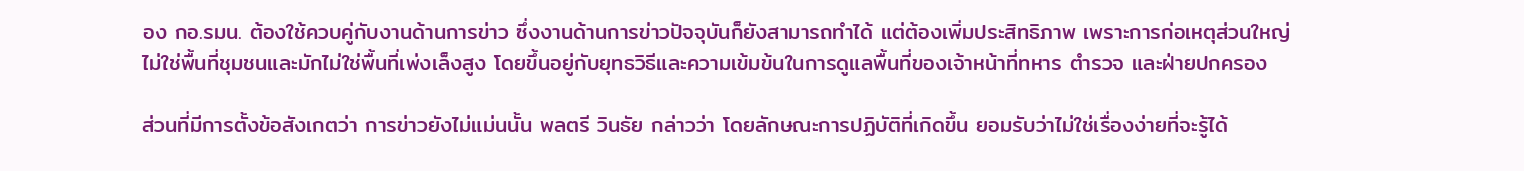อง กอ.รมน. ต้องใช้ควบคู่กับงานด้านการข่าว ซึ่งงานด้านการข่าวปัจจุบันก็ยังสามารถทำได้ แต่ต้องเพิ่มประสิทธิภาพ เพราะการก่อเหตุส่วนใหญ่ไม่ใช่พื้นที่ชุมชนและมักไม่ใช่พื้นที่เพ่งเล็งสูง โดยขึ้นอยู่กับยุทธวิธีและความเข้มข้นในการดูแลพื้นที่ของเจ้าหน้าที่ทหาร ตำรวจ และฝ่ายปกครอง

ส่วนที่มีการตั้งข้อสังเกตว่า การข่าวยังไม่แม่นนั้น พลตรี วินธัย กล่าวว่า โดยลักษณะการปฏิบัติที่เกิดขึ้น ยอมรับว่าไม่ใช่เรื่องง่ายที่จะรู้ได้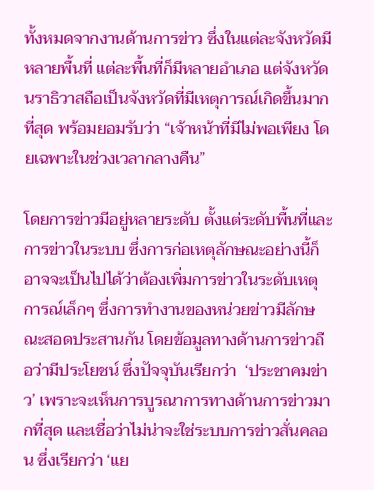ทั้งหมดจากงานด้านการข่าว ซึ่งในแต่ละจังหวัดมีหลายพื้นที่ แต่ละพื้นที่ก็มีหลายอำเภอ แต่จังหวัดนราธิวาสถือเป็นจังหวัดที่มีเหตุการณ์เกิดขึ้นมากที่สุด พร้อมยอมรับว่า “เจ้าหน้าที่มีไม่พอเพียง โดยเฉพาะในช่วงเวลากลางคืน”

โดยการข่าวมีอยู่หลายระดับ ตั้งแต่ระดับพื้นที่และการข่าวในระบบ ซึ่งการก่อเหตุลักษณะอย่างนี้ก็อาจจะเป็นไปได้ว่าต้องเพิ่มการข่าวในระดับเหตุการณ์เล็กๆ ซึ่งการทำงานของหน่วยข่าวมีลักษณะสอดประสานกัน โดยข้อมูลทางด้านการข่าวถือว่ามีประโยชน์ ซึ่งปัจจุบันเรียกว่า  ‘ประชาคมข่าว’ เพราะจะเห็นการบูรณาการทางด้านการข่าวมากที่สุด และเชื่อว่าไม่น่าจะใช่ระบบการข่าวสั่นคลอน ซึ่งเรียกว่า ‘แย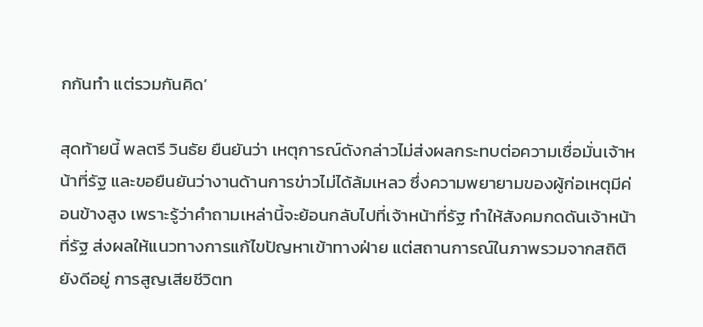กกันทำ แต่รวมกันคิด’

สุดท้ายนี้ พลตรี วินธัย ยืนยันว่า เหตุการณ์ดังกล่าวไม่ส่งผลกระทบต่อความเชื่อมั่นเจ้าหน้าที่รัฐ และขอยืนยันว่างานด้านการข่าวไม่ได้ล้มเหลว ซึ่งความพยายามของผู้ก่อเหตุมีค่อนข้างสูง เพราะรู้ว่าคำถามเหล่านี้จะย้อนกลับไปที่เจ้าหน้าที่รัฐ ทำให้สังคมกดดันเจ้าหน้าที่รัฐ ส่งผลให้แนวทางการแก้ไขปัญหาเข้าทางฝ่าย แต่สถานการณ์ในภาพรวมจากสถิติยังดีอยู่ การสูญเสียชีวิตท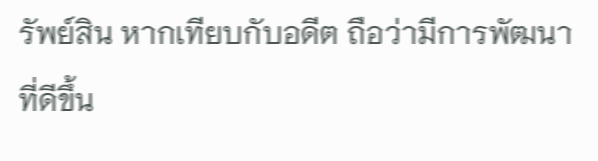รัพย์สิน หากเทียบกับอดีต ถือว่ามีการพัฒนาที่ดีขึ้น